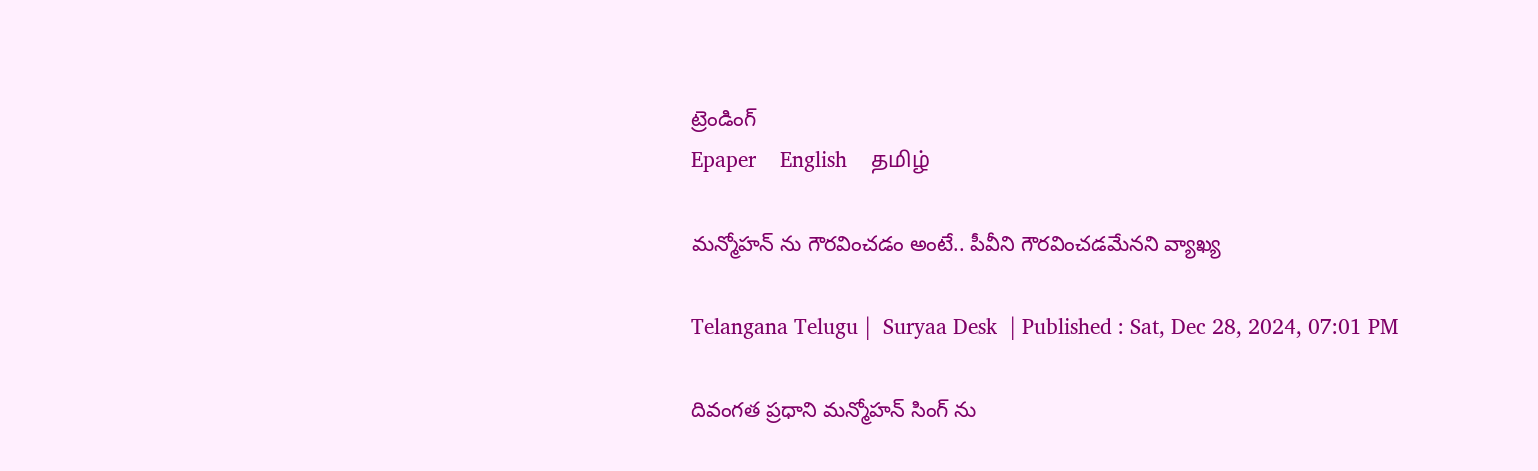ట్రెండింగ్
Epaper    English    தமிழ்

మన్మోహన్ ను గౌరవించడం అంటే.. పీవీని గౌరవించడమేనని వ్యాఖ్య

Telangana Telugu |  Suryaa Desk  | Published : Sat, Dec 28, 2024, 07:01 PM

దివంగత ప్రధాని మన్మోహన్ సింగ్ ను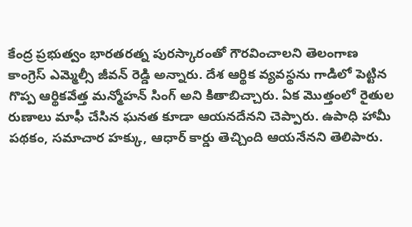కేంద్ర ప్రభుత్వం భారతరత్న పురస్కారంతో గౌరవించాలని తెలంగాణ కాంగ్రెస్ ఎమ్మెల్సీ జీవన్ రెడ్డి అన్నారు. దేశ ఆర్థిక వ్యవస్థను గాడిలో పెట్టిన గొప్ప ఆర్థికవేత్త మన్మోహన్ సింగ్ అని కితాబిచ్చారు. ఏక మొత్తంలో రైతుల రుణాలు మాఫీ చేసిన ఘనత కూడా ఆయనదేనని చెప్పారు. ఉపాధి హామీ పథకం, సమాచార హక్కు, ఆధార్ కార్డు తెచ్చింది ఆయనేనని తెలిపారు.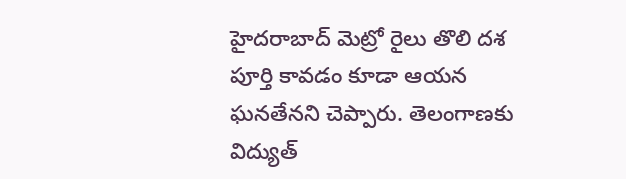హైదరాబాద్ మెట్రో రైలు తొలి దశ పూర్తి కావడం కూడా ఆయన ఘనతేనని చెప్పారు. తెలంగాణకు విద్యుత్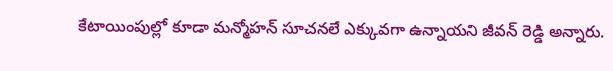కేటాయింపుల్లో కూడా మన్మోహన్ సూచనలే ఎక్కువగా ఉన్నాయని జీవన్ రెడ్డి అన్నారు.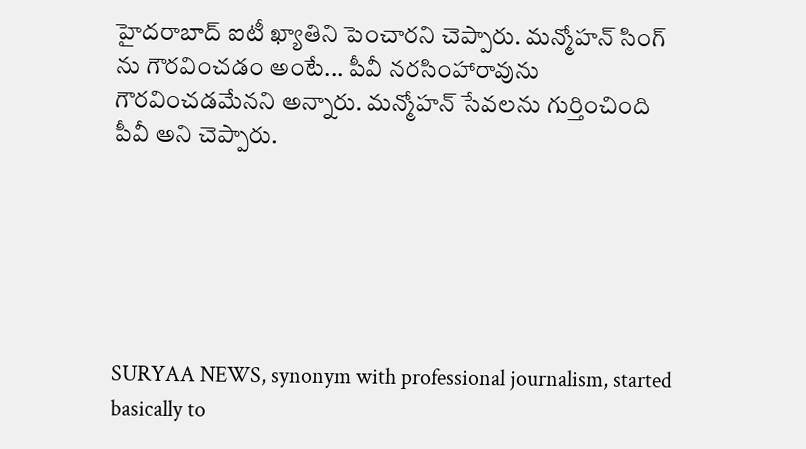హైదరాబాద్ ఐటీ ఖ్యాతిని పెంచారని చెప్పారు. మన్మోహన్ సింగ్ ను గౌరవించడం అంటే... పీవీ నరసింహారావును గౌరవించడమేనని అన్నారు. మన్మోహన్ సేవలను గుర్తించింది పీవీ అని చెప్పారు.






SURYAA NEWS, synonym with professional journalism, started basically to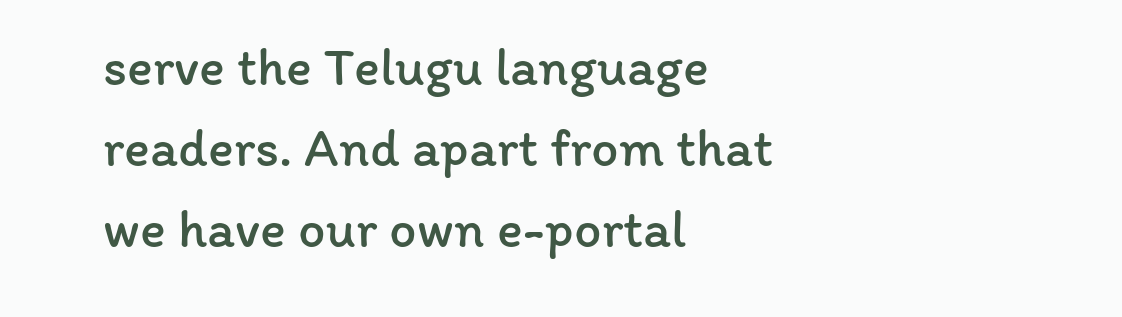serve the Telugu language readers. And apart from that we have our own e-portal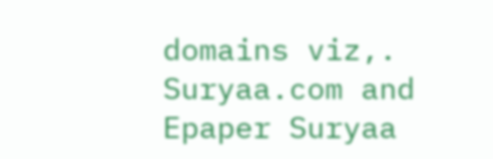domains viz,. Suryaa.com and Epaper Suryaa